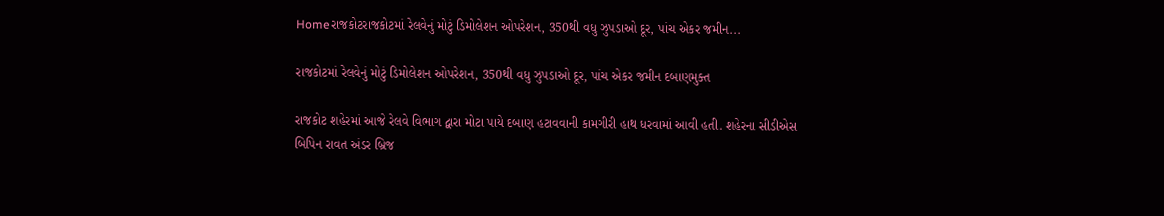Homeરાજકોટરાજકોટમાં રેલવેનું મોટું ડિમોલેશન ઓપરેશન, 350થી વધુ ઝુપડાઓ દૂર, પાંચ એકર જમીન...

રાજકોટમાં રેલવેનું મોટું ડિમોલેશન ઓપરેશન, 350થી વધુ ઝુપડાઓ દૂર, પાંચ એકર જમીન દબાણમુક્ત

રાજકોટ શહેરમાં આજે રેલવે વિભાગ દ્વારા મોટા પાયે દબાણ હટાવવાની કામગીરી હાથ ધરવામાં આવી હતી. શહેરના સીડીએસ બિપિન રાવત અંડર બ્રિજ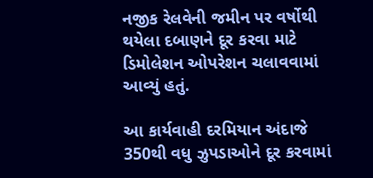નજીક રેલવેની જમીન પર વર્ષોથી થયેલા દબાણને દૂર કરવા માટે ડિમોલેશન ઓપરેશન ચલાવવામાં આવ્યું હતું.

આ કાર્યવાહી દરમિયાન અંદાજે 350થી વધુ ઝુપડાઓને દૂર કરવામાં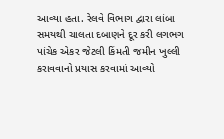આવ્યા હતા. રેલવે વિભાગ દ્વારા લાંબા સમયથી ચાલતા દબાણને દૂર કરી લગભગ પાંચેક એકર જેટલી કિંમતી જમીન ખુલ્લી કરાવવાનો પ્રયાસ કરવામાં આવ્યો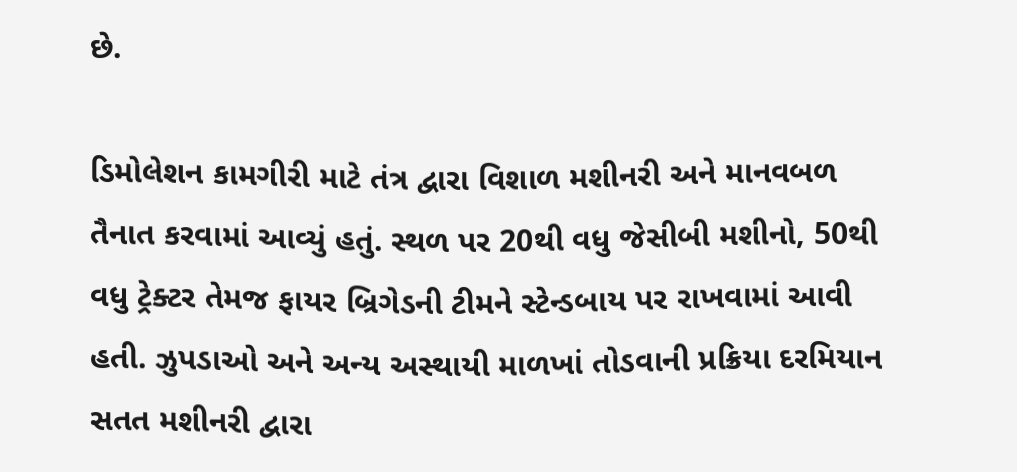છે.

ડિમોલેશન કામગીરી માટે તંત્ર દ્વારા વિશાળ મશીનરી અને માનવબળ તૈનાત કરવામાં આવ્યું હતું. સ્થળ પર 20થી વધુ જેસીબી મશીનો, 50થી વધુ ટ્રેક્ટર તેમજ ફાયર બ્રિગેડની ટીમને સ્ટેન્ડબાય પર રાખવામાં આવી હતી. ઝુપડાઓ અને અન્ય અસ્થાયી માળખાં તોડવાની પ્રક્રિયા દરમિયાન સતત મશીનરી દ્વારા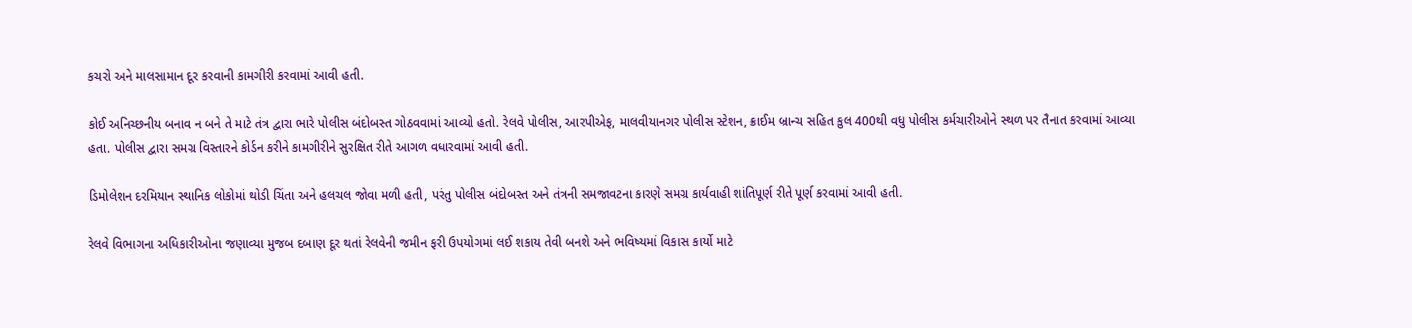કચરો અને માલસામાન દૂર કરવાની કામગીરી કરવામાં આવી હતી.

કોઈ અનિચ્છનીય બનાવ ન બને તે માટે તંત્ર દ્વારા ભારે પોલીસ બંદોબસ્ત ગોઠવવામાં આવ્યો હતો. રેલવે પોલીસ, આરપીએફ, માલવીયાનગર પોલીસ સ્ટેશન, ક્રાઈમ બ્રાન્ચ સહિત કુલ 400થી વધુ પોલીસ કર્મચારીઓને સ્થળ પર તૈનાત કરવામાં આવ્યા હતા. પોલીસ દ્વારા સમગ્ર વિસ્તારને કોર્ડન કરીને કામગીરીને સુરક્ષિત રીતે આગળ વધારવામાં આવી હતી.

ડિમોલેશન દરમિયાન સ્થાનિક લોકોમાં થોડી ચિંતા અને હલચલ જોવા મળી હતી, પરંતુ પોલીસ બંદોબસ્ત અને તંત્રની સમજાવટના કારણે સમગ્ર કાર્યવાહી શાંતિપૂર્ણ રીતે પૂર્ણ કરવામાં આવી હતી.

રેલવે વિભાગના અધિકારીઓના જણાવ્યા મુજબ દબાણ દૂર થતાં રેલવેની જમીન ફરી ઉપયોગમાં લઈ શકાય તેવી બનશે અને ભવિષ્યમાં વિકાસ કાર્યો માટે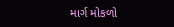માર્ગ મોકળો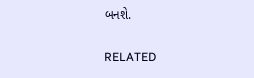બનશે.

RELATED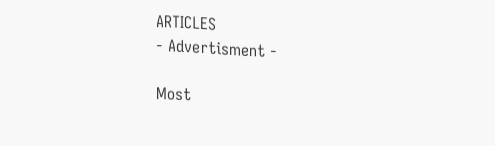ARTICLES
- Advertisment -

Most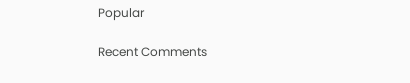Popular

Recent Comments